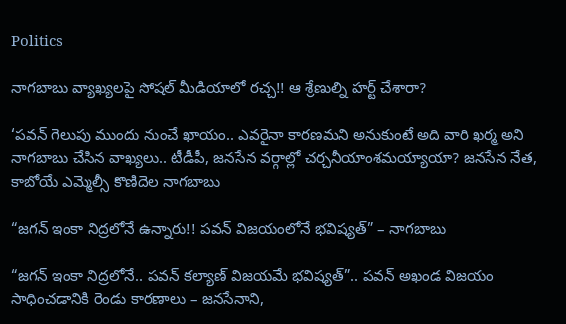Politics

నాగబాబు వ్యాఖ్యలపై సోషల్‌ మీడియాలో రచ్చ!! ఆ శ్రేణుల్ని హర్ట్ చేశారా?

‘పవన్‌ గెలుపు ముందు నుంచే ఖాయం.. ఎవరైనా కారణమని అనుకుంటే అది వారి ఖర్మ అని నాగబాబు చేసిన వాఖ్యలు.. టీడీపీ, జనసేన వర్గాల్లో చర్చనీయాంశమయ్యాయా? జనసేన నేత, కాబోయే ఎమ్మెల్సీ కొణిదెల నాగబాబు

“జగన్ ఇంకా నిద్రలోనే ఉన్నారు!! పవన్ విజయంలోనే భవిష్యత్” – నాగబాబు

“జగన్‌ ఇంకా నిద్రలోనే.. పవన్‌ కల్యాణ్‌ విజయమే భవిష్యత్‌”.. పవన్ అఖండ విజయం సాధించడానికి రెండు కారణాలు – జనసేనాని,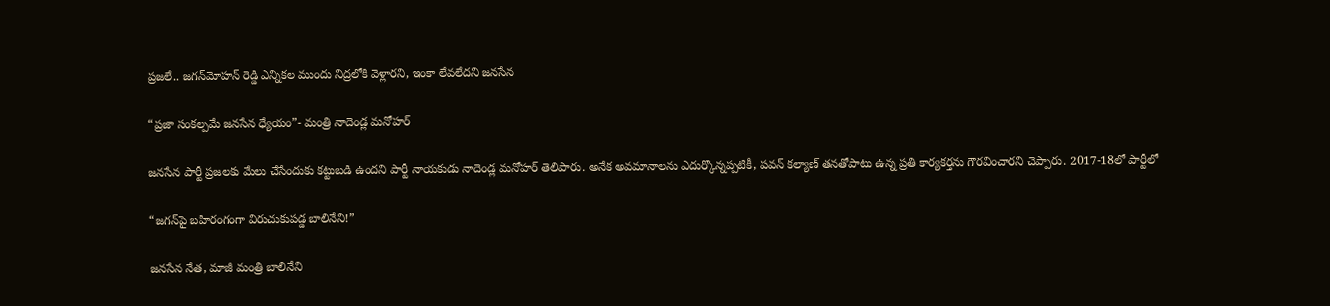ప్రజలే.. జగన్‌మోహన్ రెడ్డి ఎన్నికల ముందు నిద్రలోకి వెళ్లారని, ఇంకా లేవలేదని జనసేన

“ప్రజా సంకల్పమే జనసేన ధ్యేయం”- మంత్రి నాదెండ్ల మనోహర్

జనసేన పార్టీ ప్రజలకు మేలు చేసేందుకు కట్టుబడి ఉందని పార్టీ నాయకుడు నాదెండ్ల మనోహర్ తెలిపారు. అనేక అవమానాలను ఎదుర్కొన్నప్పటికీ, పవన్‌ కల్యాణ్‌ తనతోపాటు ఉన్న ప్రతి కార్యకర్తను గౌరవించారని చెప్పారు. 2017-18లో పార్టీలో

“జగన్‌పై బహిరంగంగా విరుచుకుపడ్డ బాలినేని!”

జనసేన నేత, మాజీ మంత్రి బాలినేని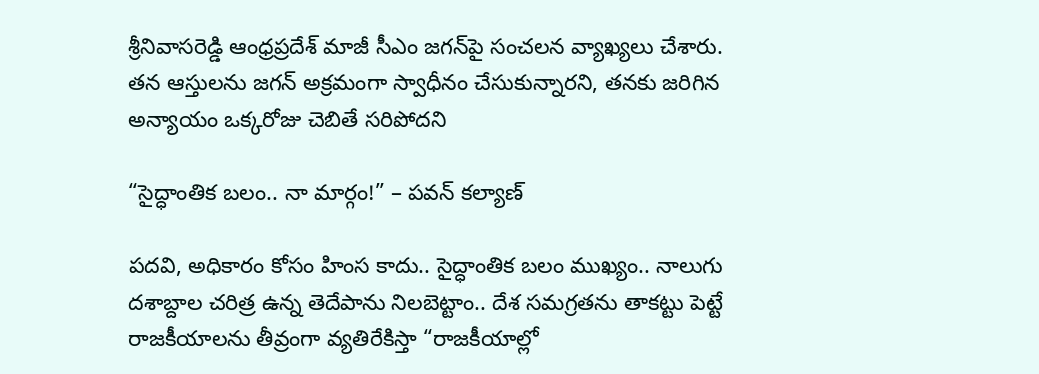శ్రీనివాసరెడ్డి ఆంధ్రప్రదేశ్ మాజీ సీఎం జగన్‌పై సంచలన వ్యాఖ్యలు చేశారు. తన ఆస్తులను జగన్ అక్రమంగా స్వాధీనం చేసుకున్నారని, తనకు జరిగిన అన్యాయం ఒక్కరోజు చెబితే సరిపోదని

“సైద్ధాంతిక బలం.. నా మార్గం!” – పవన్‌ కల్యాణ్‌

పదవి, అధికారం కోసం హింస కాదు.. సైద్ధాంతిక బలం ముఖ్యం.. నాలుగు దశాబ్దాల చరిత్ర ఉన్న తెదేపాను నిలబెట్టాం.. దేశ సమగ్రతను తాకట్టు పెట్టే రాజకీయాలను తీవ్రంగా వ్యతిరేకిస్తా “రాజకీయాల్లో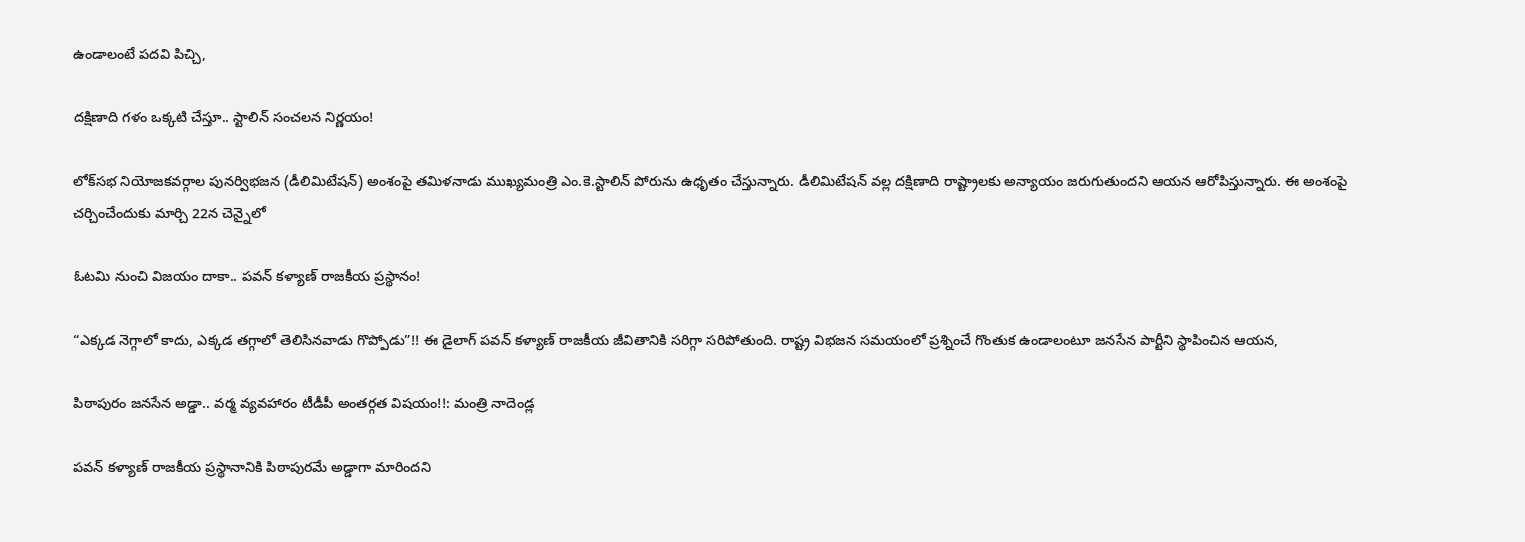ఉండాలంటే పదవి పిచ్చి,

దక్షిణాది గళం ఒక్కటి చేస్తూ.. స్టాలిన్ సంచలన నిర్ణయం!

లోక్‌సభ నియోజకవర్గాల పునర్విభజన (డీలిమిటేషన్) అంశంపై తమిళనాడు ముఖ్యమంత్రి ఎం.కె.స్టాలిన్‌ పోరును ఉధృతం చేస్తున్నారు. డీలిమిటేషన్‌ వల్ల దక్షిణాది రాష్ట్రాలకు అన్యాయం జరుగుతుందని ఆయన ఆరోపిస్తున్నారు. ఈ అంశంపై చర్చించేందుకు మార్చి 22న చెన్నైలో

ఓటమి నుంచి విజయం దాకా.. పవన్ కళ్యాణ్ రాజకీయ ప్రస్థానం!

“ఎక్కడ నెగ్గాలో కాదు, ఎక్కడ తగ్గాలో తెలిసినవాడు గొప్పోడు”!! ఈ డైలాగ్ పవన్ కళ్యాణ్ రాజకీయ జీవితానికి సరిగ్గా సరిపోతుంది. రాష్ట్ర విభజన సమయంలో ప్రశ్నించే గొంతుక ఉండాలంటూ జనసేన పార్టీని స్థాపించిన ఆయన,

పిఠాపురం జనసేన అడ్డా.. వర్మ వ్యవహారం టీడీపీ అంతర్గత విషయం!!: మంత్రి నాదెండ్ల

పవన్ కళ్యాణ్ రాజకీయ ప్రస్థానానికి పిఠాపురమే అడ్డాగా మారిందని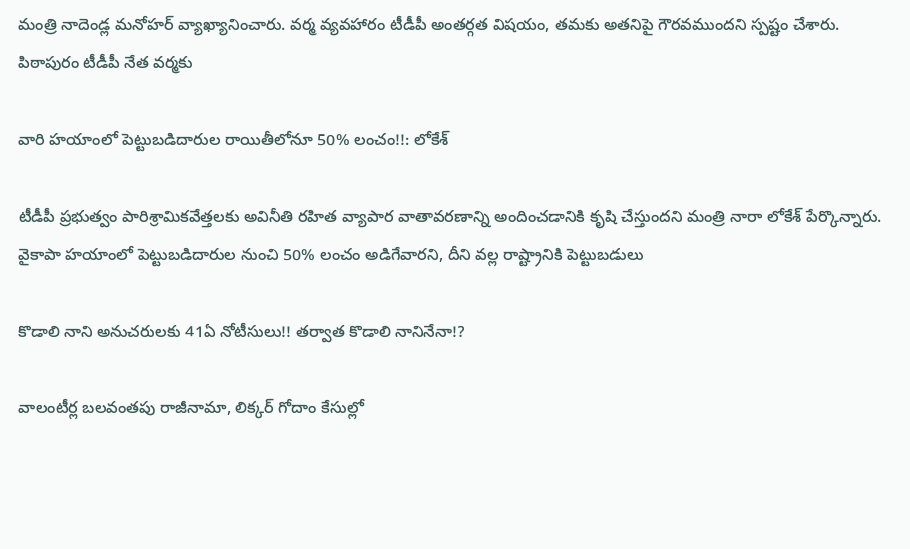మంత్రి నాదెండ్ల మనోహర్ వ్యాఖ్యానించారు. వర్మ వ్యవహారం టీడీపీ అంతర్గత విషయం, తమకు అతనిపై గౌరవముందని స్పష్టం చేశారు. పిఠాపురం టీడీపీ నేత వర్మకు

వారి హయాంలో పెట్టుబడిదారుల రాయితీలోనూ 50% లంచం!!: లోకేశ్

టీడీపీ ప్రభుత్వం పారిశ్రామికవేత్తలకు అవినీతి రహిత వ్యాపార వాతావరణాన్ని అందించడానికి కృషి చేస్తుందని మంత్రి నారా లోకేశ్ పేర్కొన్నారు. వైకాపా హయాంలో పెట్టుబడిదారుల నుంచి 50% లంచం అడిగేవారని, దీని వల్ల రాష్ట్రానికి పెట్టుబడులు

కొడాలి నాని అనుచరులకు 41ఏ నోటీసులు!! తర్వాత కొడాలి నానినేనా!?

వాలంటీర్ల బలవంతపు రాజీనామా, లిక్కర్‌ గోదాం కేసుల్లో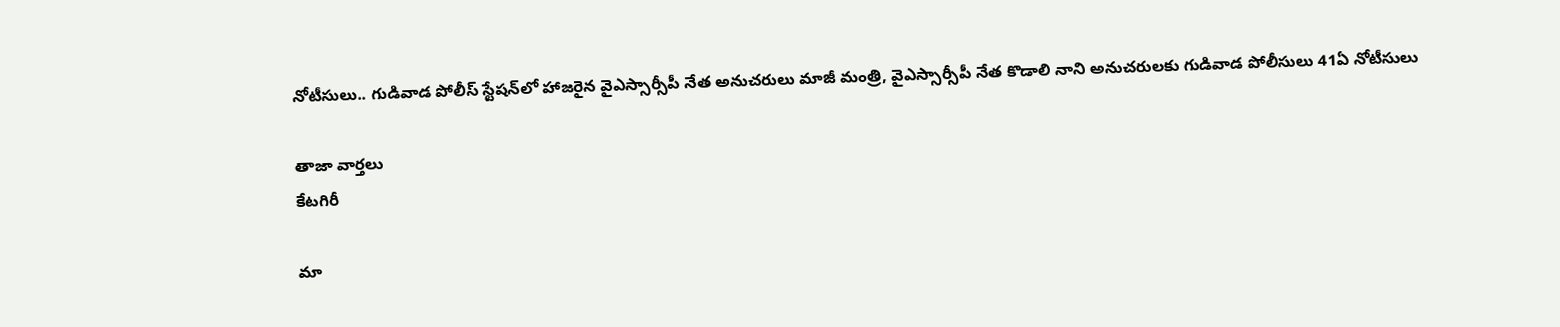నోటీసులు.. గుడివాడ పోలీస్‌ స్టేషన్‌లో హాజరైన వైఎస్సార్సీపీ నేత అనుచరులు మాజీ మంత్రి, వైఎస్సార్సీపీ నేత కొడాలి నాని అనుచరులకు గుడివాడ పోలీసులు 41ఏ నోటీసులు

తాజా వార్తలు
కేటగిరీ

మా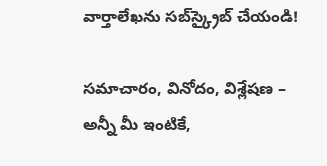వార్తాలేఖను సబ్‌స్క్రైబ్ చేయండి!

సమాచారం, వినోదం, విశ్లేషణ – అన్నీ మీ ఇంటికే,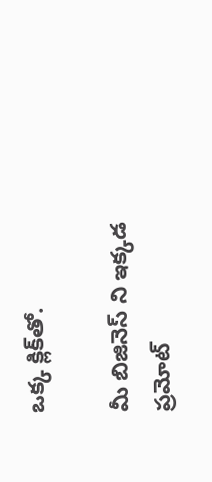ఒక్క క్లిక్‌తో.

మీ బిజినెస్ ని ఇక్కడ ప్రమోట్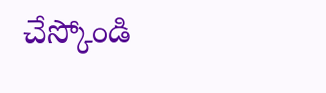చేస్కోండి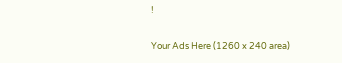!

Your Ads Here (1260 x 240 area)